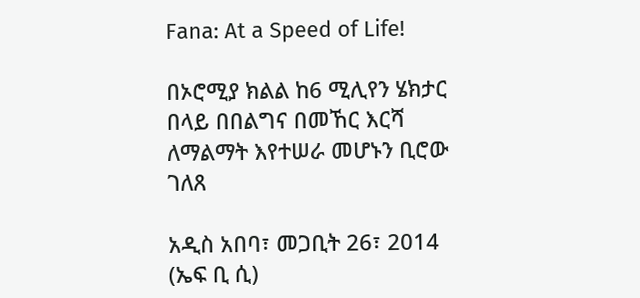Fana: At a Speed of Life!

በኦሮሚያ ክልል ከ6 ሚሊየን ሄክታር በላይ በበልግና በመኸር እርሻ ለማልማት እየተሠራ መሆኑን ቢሮው ገለጸ

አዲስ አበባ፣ መጋቢት 26፣ 2014 (ኤፍ ቢ ሲ)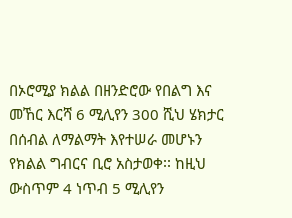በኦሮሚያ ክልል በዘንድሮው የበልግ እና መኸር እርሻ 6 ሚሊየን 300 ሺህ ሄክታር በሰብል ለማልማት እየተሠራ መሆኑን የክልል ግብርና ቢሮ አስታወቀ፡፡ ከዚህ ውስጥም 4 ነጥብ 5 ሚሊየን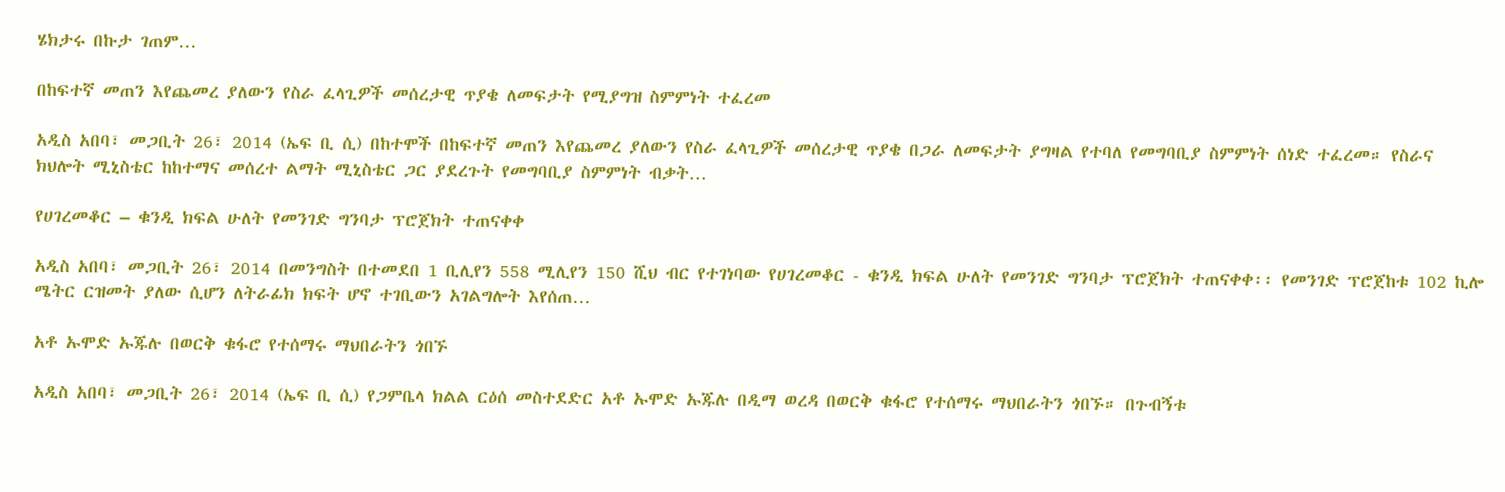ሄክታሩ በኩታ ገጠም…

በከፍተኛ መጠን እየጨመረ ያለውን የስራ ፈላጊዎች መሰረታዊ ጥያቄ ለመፍታት የሚያግዝ ስምምነት ተፈረመ

አዲስ አበባ፣ መጋቢት 26፣ 2014 (ኤፍ ቢ ሲ) በከተሞች በከፍተኛ መጠን እየጨመረ ያለውን የስራ ፈላጊዎች መሰረታዊ ጥያቄ በጋራ ለመፍታት ያግዛል የተባለ የመግባቢያ ስምምነት ሰነድ ተፈረመ። የስራና ክህሎት ሚኒስቴር ከከተማና መሰረተ ልማት ሚኒስቴር ጋር ያደረጉት የመግባቢያ ስምምነት ብቃት…

የሀገረመቆር – ቁንዲ ክፍል ሁለት የመንገድ ግንባታ ፕሮጀክት ተጠናቀቀ

አዲስ አበባ፣ መጋቢት 26፣ 2014 በመንግስት በተመደበ 1 ቢሊየን 558 ሚሊየን 150 ሺህ ብር የተገነባው የሀገረመቆር - ቁንዲ ክፍል ሁለት የመንገድ ግንባታ ፕሮጀክት ተጠናቀቀ፡፡ የመንገድ ፕሮጀከቱ 102 ኪሎ ሜትር ርዝመት ያለው ሲሆን ለትራፊክ ክፍት ሆኖ ተገቢውን አገልግሎት እየሰጠ…

አቶ ኡሞድ ኡጁሉ በወርቅ ቁፋሮ የተሰማሩ ማህበራትን ጎበኙ

አዲስ አበባ፣ መጋቢት 26፣ 2014 (ኤፍ ቢ ሲ) የጋምቤላ ክልል ርዕሰ መስተደድር አቶ ኡሞድ ኡጁሉ በዲማ ወረዳ በወርቅ ቁፋሮ የተሰማሩ ማህበራትን ጎበኙ። በጉብኝቱ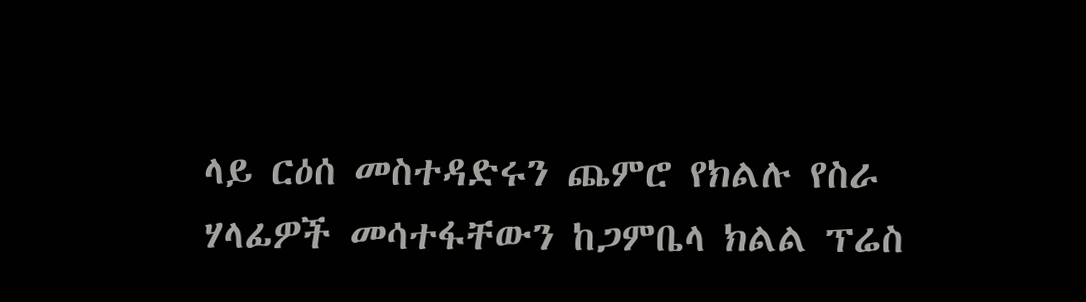ላይ ርዕሰ መስተዳድሩን ጨምሮ የክልሉ የስራ ሃላፊዎች መሳተፋቸውን ከጋምቤላ ክልል ፕሬስ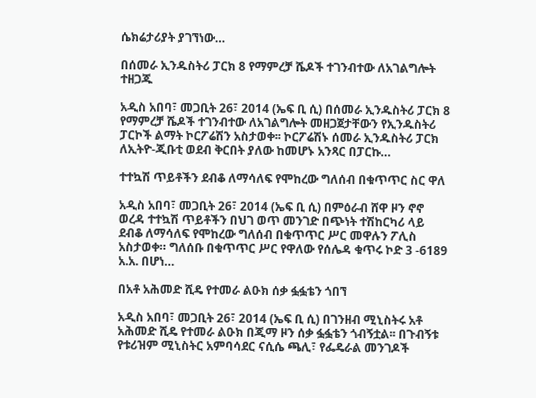ሴክሬታሪያት ያገኘነው…

በሰመራ ኢንዱስትሪ ፓርክ 8 የማምረቻ ሼዶች ተገንብተው ለአገልግሎት ተዘጋጁ

አዲስ አበባ፣ መጋቢት 26፣ 2014 (ኤፍ ቢ ሲ) በሰመራ ኢንዱስትሪ ፓርክ 8 የማምረቻ ሼዶች ተገንብተው ለአገልግሎት መዘጋጀታቸውን የኢንዱስትሪ ፓርኮች ልማት ኮርፖሬሽን አስታወቀ፡፡ ኮርፖሬሽኑ ሰመራ ኢንዱስትሪ ፓርክ ለኢትዮ-ጂቡቲ ወደብ ቅርበት ያለው ከመሆኑ አንጻር በፓርኩ…

ተተኳሽ ጥይቶችን ደብቆ ለማሳለፍ የሞከረው ግለሰብ በቁጥጥር ስር ዋለ

አዲስ አበባ፣ መጋቢት 26፣ 2014 (ኤፍ ቢ ሲ) በምዕራብ ሸዋ ዞን ኖኖ ወረዳ ተተኳሽ ጥይቶችን በህገ ወጥ መንገድ በጭነት ተሽከርካሪ ላይ ደብቆ ለማሳለፍ የሞከረው ግለሰብ በቁጥጥር ሥር መዋሉን ፖሊስ አስታወቀ። ግለሰቡ በቁጥጥር ሥር የዋለው የሰሌዳ ቁጥሩ ኮድ 3 -6189 አ.አ. በሆነ…

በአቶ አሕመድ ሺዴ የተመራ ልዑክ ሰቃ ፏፏቴን ጎበኘ

አዲስ አበባ፣ መጋቢት 26፣ 2014 (ኤፍ ቢ ሲ) በገንዘብ ሚኒስትሩ አቶ አሕመድ ሺዴ የተመራ ልዑክ በጂማ ዞን ሰቃ ፏፏቴን ጎብኝቷል፡፡ በጉብኝቱ የቱሪዝም ሚኒስትር አምባሳደር ናሲሴ ጫሊ፣ የፌዴራል መንገዶች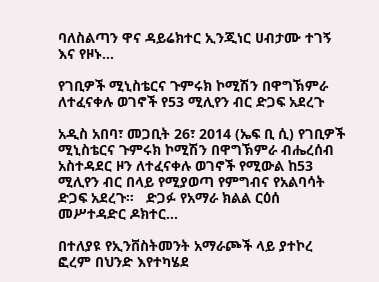ባለስልጣን ዋና ዳይሬክተር ኢንጂነር ሀብታሙ ተገኝ እና የዞኑ…

የገቢዎች ሚኒስቴርና ጉምሩክ ኮሚሽን በዋግኽምራ ለተፈናቀሉ ወገኖች የ53 ሚሊየን ብር ድጋፍ አደረጉ

አዲስ አበባ፣ መጋቢት 26፣ 2014 (ኤፍ ቢ ሲ) የገቢዎች ሚኒስቴርና ጉምሩክ ኮሚሽን በዋግኽምራ ብሔረሰብ አስተዳደር ዞን ለተፈናቀሉ ወገኖች የሚውል ከ53 ሚሊየን ብር በላይ የሚያወጣ የምግብና የአልባሳት ድጋፍ አደረጉ።   ድጋፉ የአማራ ክልል ርዕሰ መሥተዳድር ዶክተር…

በተለያዩ የኢንቨስትመንት አማራጮች ላይ ያተኮረ ፎረም በህንድ እየተካሄደ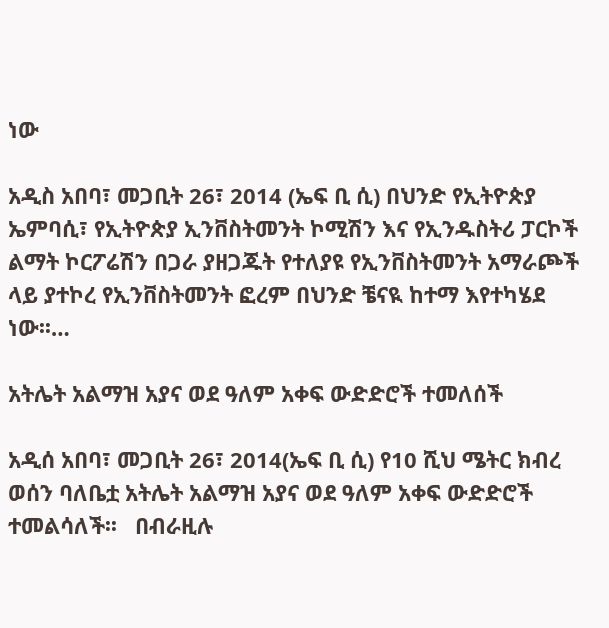ነው

አዲስ አበባ፣ መጋቢት 26፣ 2014 (ኤፍ ቢ ሲ) በህንድ የኢትዮጵያ ኤምባሲ፣ የኢትዮጵያ ኢንቨስትመንት ኮሚሽን እና የኢንዱስትሪ ፓርኮች ልማት ኮርፖሬሽን በጋራ ያዘጋጁት የተለያዩ የኢንቨስትመንት አማራጮች ላይ ያተኮረ የኢንቨስትመንት ፎረም በህንድ ቼናዪ ከተማ እየተካሄደ ነው፡፡…

አትሌት አልማዝ አያና ወደ ዓለም አቀፍ ውድድሮች ተመለሰች

አዲሰ አበባ፣ መጋቢት 26፣ 2014(ኤፍ ቢ ሲ) የ10 ሺህ ሜትር ክብረ ወሰን ባለቤቷ አትሌት አልማዝ አያና ወደ ዓለም አቀፍ ውድድሮች ተመልሳለች፡፡   በብራዚሉ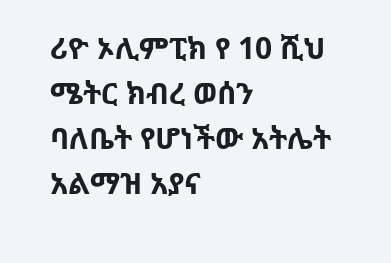ሪዮ ኦሊምፒክ የ 10 ሺህ ሜትር ክብረ ወሰን ባለቤት የሆነችው አትሌት አልማዝ አያና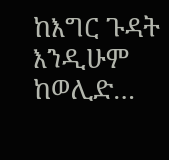ከእግር ጉዳት እንዲሁም ከወሊድ…